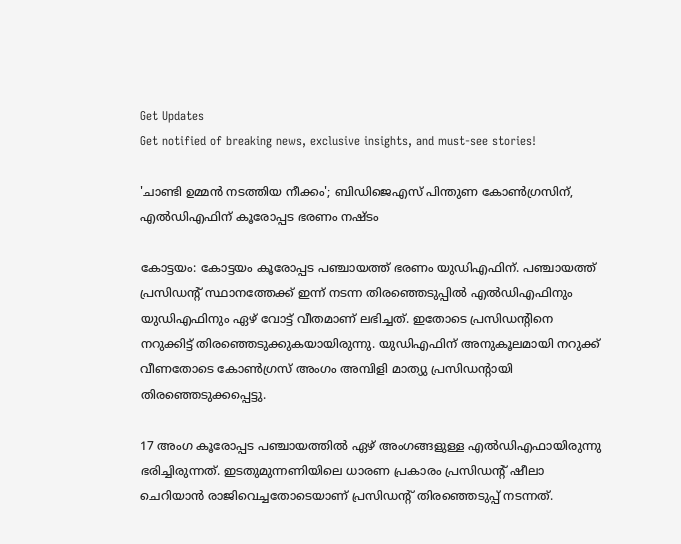Get Updates
Get notified of breaking news, exclusive insights, and must-see stories!

'ചാണ്ടി ഉമ്മന്‍ നടത്തിയ നീക്കം'; ബിഡിജെഎസ് പിന്തുണ കോണ്‍ഗ്രസിന്, എല്‍ഡിഎഫിന് കൂരോപ്പട ഭരണം നഷ്ടം

കോട്ടയം: കോട്ടയം കൂരോപ്പട പഞ്ചായത്ത് ഭരണം യുഡിഎഫിന്. പഞ്ചായത്ത് പ്രസിഡന്റ് സ്ഥാനത്തേക്ക് ഇന്ന് നടന്ന തിരഞ്ഞെടുപ്പില്‍ എല്‍ഡിഎഫിനും യുഡിഎഫിനും ഏഴ് വോട്ട് വീതമാണ് ലഭിച്ചത്. ഇതോടെ പ്രസിഡന്റിനെ നറുക്കിട്ട് തിരഞ്ഞെടുക്കുകയായിരുന്നു. യുഡിഎഫിന് അനുകൂലമായി നറുക്ക് വീണതോടെ കോണ്‍ഗ്രസ് അംഗം അമ്പിളി മാത്യു പ്രസിഡന്റായി തിരഞ്ഞെടുക്കപ്പെട്ടു.

17 അംഗ കൂരോപ്പട പഞ്ചായത്തില്‍ ഏഴ് അംഗങ്ങളുള്ള എല്‍ഡിഎഫായിരുന്നു ഭരിച്ചിരുന്നത്. ഇടതുമുന്നണിയിലെ ധാരണ പ്രകാരം പ്രസിഡന്റ് ഷീലാ ചെറിയാന്‍ രാജിവെച്ചതോടെയാണ് പ്രസിഡന്റ് തിരഞ്ഞെടുപ്പ് നടന്നത്.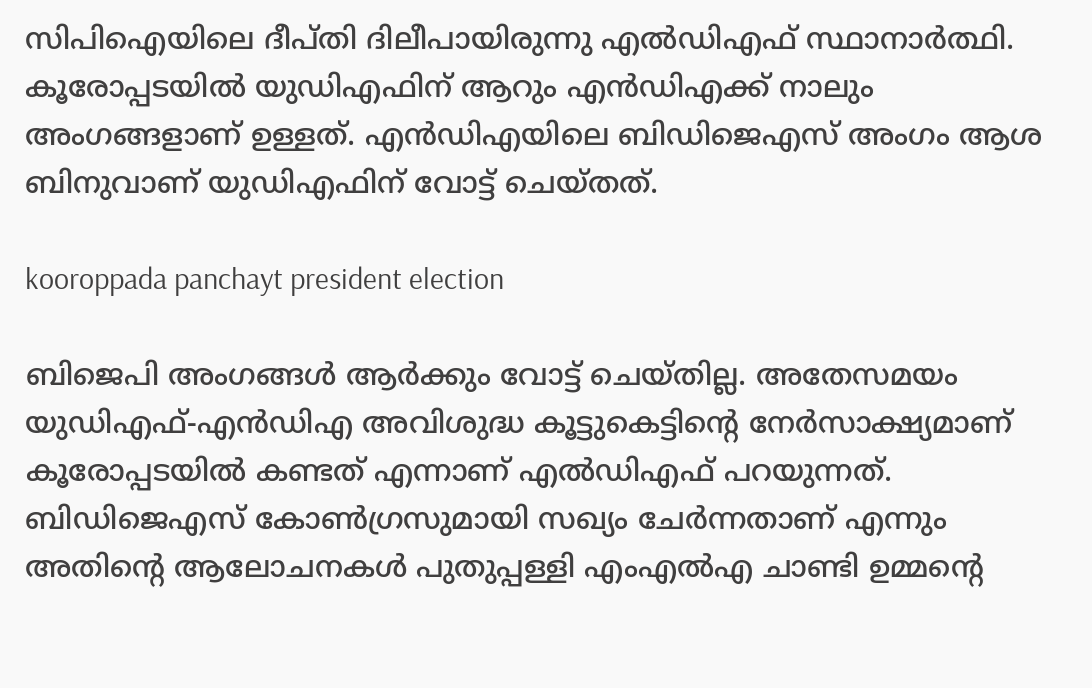സിപിഐയിലെ ദീപ്തി ദിലീപായിരുന്നു എല്‍ഡിഎഫ് സ്ഥാനാര്‍ത്ഥി. കൂരോപ്പടയില്‍ യുഡിഎഫിന് ആറും എന്‍ഡിഎക്ക് നാലും അംഗങ്ങളാണ് ഉള്ളത്. എന്‍ഡിഎയിലെ ബിഡിജെഎസ് അംഗം ആശ ബിനുവാണ് യുഡിഎഫിന് വോട്ട് ചെയ്തത്.

kooroppada panchayt president election

ബിജെപി അംഗങ്ങള്‍ ആര്‍ക്കും വോട്ട് ചെയ്തില്ല. അതേസമയം യുഡിഎഫ്-എന്‍ഡിഎ അവിശുദ്ധ കൂട്ടുകെട്ടിന്റെ നേര്‍സാക്ഷ്യമാണ് കൂരോപ്പടയില്‍ കണ്ടത് എന്നാണ് എല്‍ഡിഎഫ് പറയുന്നത്. ബിഡിജെഎസ് കോണ്‍ഗ്രസുമായി സഖ്യം ചേര്‍ന്നതാണ് എന്നും അതിന്റെ ആലോചനകള്‍ പുതുപ്പള്ളി എംഎല്‍എ ചാണ്ടി ഉമ്മന്റെ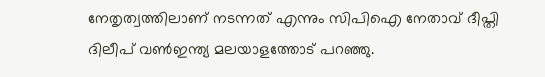നേതൃത്വത്തിലാണ് നടന്നത് എന്നും സിപിഐ നേതാവ് ദീപ്തി ദിലീപ് വണ്‍ഇന്ത്യ മലയാളത്തോട് പറഞ്ഞു.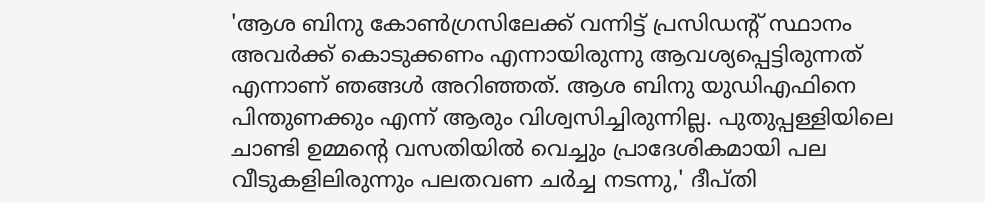'ആശ ബിനു കോണ്‍ഗ്രസിലേക്ക് വന്നിട്ട് പ്രസിഡന്റ് സ്ഥാനം അവര്‍ക്ക് കൊടുക്കണം എന്നായിരുന്നു ആവശ്യപ്പെട്ടിരുന്നത് എന്നാണ് ഞങ്ങള്‍ അറിഞ്ഞത്. ആശ ബിനു യുഡിഎഫിനെ പിന്തുണക്കും എന്ന് ആരും വിശ്വസിച്ചിരുന്നില്ല. പുതുപ്പള്ളിയിലെ ചാണ്ടി ഉമ്മന്റെ വസതിയില്‍ വെച്ചും പ്രാദേശികമായി പല വീടുകളിലിരുന്നും പലതവണ ചര്‍ച്ച നടന്നു,' ദീപ്തി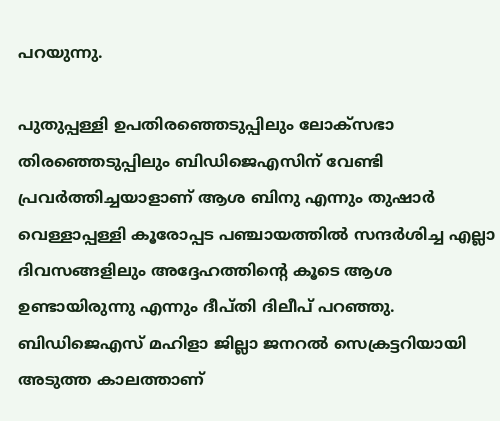പറയുന്നു.

പുതുപ്പള്ളി ഉപതിരഞ്ഞെടുപ്പിലും ലോക്‌സഭാ തിരഞ്ഞെടുപ്പിലും ബിഡിജെഎസിന് വേണ്ടി പ്രവര്‍ത്തിച്ചയാളാണ് ആശ ബിനു എന്നും തുഷാര്‍ വെള്ളാപ്പള്ളി കൂരോപ്പട പഞ്ചായത്തില്‍ സന്ദര്‍ശിച്ച എല്ലാ ദിവസങ്ങളിലും അദ്ദേഹത്തിന്റെ കൂടെ ആശ ഉണ്ടായിരുന്നു എന്നും ദീപ്തി ദിലീപ് പറഞ്ഞു. ബിഡിജെഎസ് മഹിളാ ജില്ലാ ജനറല്‍ സെക്രട്ടറിയായി അടുത്ത കാലത്താണ്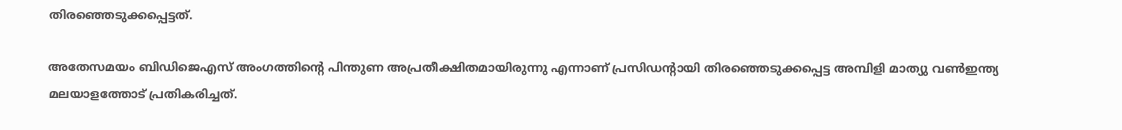തിരഞ്ഞെടുക്കപ്പെട്ടത്.

അതേസമയം ബിഡിജെഎസ് അംഗത്തിന്റെ പിന്തുണ അപ്രതീക്ഷിതമായിരുന്നു എന്നാണ് പ്രസിഡന്റായി തിരഞ്ഞെടുക്കപ്പെട്ട അമ്പിളി മാത്യു വണ്‍ഇന്ത്യ മലയാളത്തോട് പ്രതികരിച്ചത്.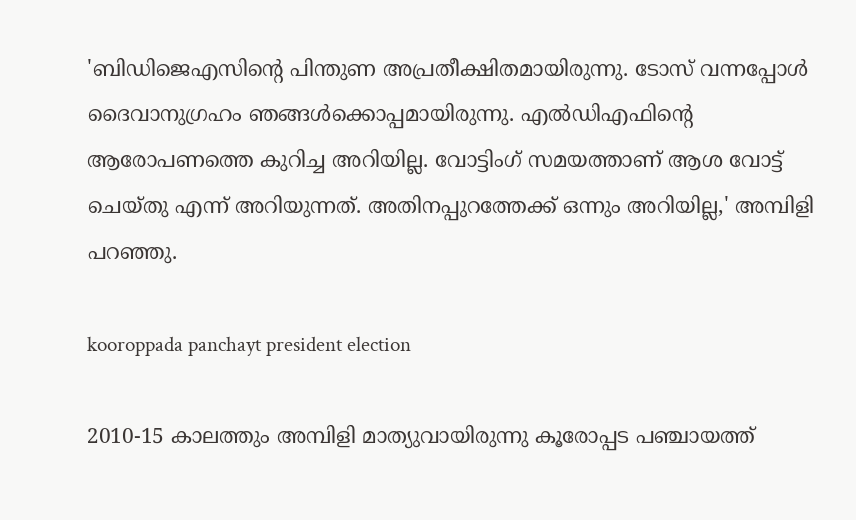'ബിഡിജെഎസിന്റെ പിന്തുണ അപ്രതീക്ഷിതമായിരുന്നു. ടോസ് വന്നപ്പോള്‍ ദൈവാനുഗ്രഹം ഞങ്ങള്‍ക്കൊപ്പമായിരുന്നു. എല്‍ഡിഎഫിന്റെ ആരോപണത്തെ കുറിച്ച അറിയില്ല. വോട്ടിംഗ് സമയത്താണ് ആശ വോട്ട് ചെയ്തു എന്ന് അറിയുന്നത്. അതിനപ്പുറത്തേക്ക് ഒന്നും അറിയില്ല,' അമ്പിളി പറഞ്ഞു.

kooroppada panchayt president election

2010-15 കാലത്തും അമ്പിളി മാത്യുവായിരുന്നു കൂരോപ്പട പഞ്ചായത്ത്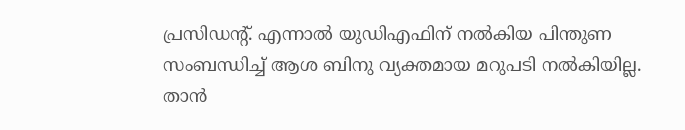പ്രസിഡന്റ്. എന്നാല്‍ യുഡിഎഫിന് നല്‍കിയ പിന്തുണ സംബന്ധിച്ച് ആശ ബിനു വ്യക്തമായ മറുപടി നല്‍കിയില്ല. താന്‍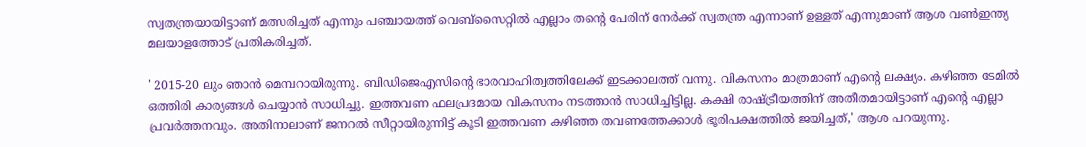സ്വതന്ത്രയായിട്ടാണ് മത്സരിച്ചത് എന്നും പഞ്ചായത്ത് വെബ്‌സൈറ്റില്‍ എല്ലാം തന്റെ പേരിന് നേര്‍ക്ക് സ്വതന്ത്ര എന്നാണ് ഉള്ളത് എന്നുമാണ് ആശ വണ്‍ഇന്ത്യ മലയാളത്തോട് പ്രതികരിച്ചത്.

' 2015-20 ലും ഞാന്‍ മെമ്പറായിരുന്നു. ബിഡിജെഎസിന്റെ ഭാരവാഹിത്വത്തിലേക്ക് ഇടക്കാലത്ത് വന്നു. വികസനം മാത്രമാണ് എന്റെ ലക്ഷ്യം. കഴിഞ്ഞ ടേമില്‍ ഒത്തിരി കാര്യങ്ങള്‍ ചെയ്യാന്‍ സാധിച്ചു. ഇത്തവണ ഫലപ്രദമായ വികസനം നടത്താന്‍ സാധിച്ചിട്ടില്ല. കക്ഷി രാഷ്ട്രീയത്തിന് അതീതമായിട്ടാണ് എന്റെ എല്ലാ പ്രവര്‍ത്തനവും. അതിനാലാണ് ജനറല്‍ സീറ്റായിരുന്നിട്ട് കൂടി ഇത്തവണ കഴിഞ്ഞ തവണത്തേക്കാള്‍ ഭൂരിപക്ഷത്തില്‍ ജയിച്ചത്,' ആശ പറയുന്നു.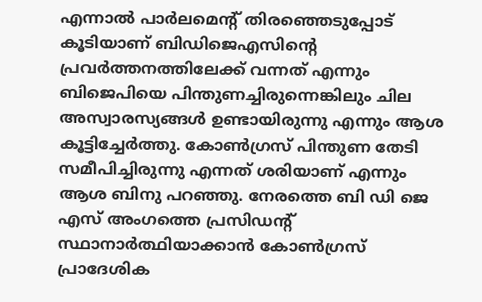എന്നാല്‍ പാര്‍ലമെന്റ് തിരഞ്ഞെടുപ്പോട് കൂടിയാണ് ബിഡിജെഎസിന്റെ പ്രവര്‍ത്തനത്തിലേക്ക് വന്നത് എന്നും ബിജെപിയെ പിന്തുണച്ചിരുന്നെങ്കിലും ചില അസ്വാരസ്യങ്ങള്‍ ഉണ്ടായിരുന്നു എന്നും ആശ കൂട്ടിച്ചേര്‍ത്തു. കോണ്‍ഗ്രസ് പിന്തുണ തേടി സമീപിച്ചിരുന്നു എന്നത് ശരിയാണ് എന്നും ആശ ബിനു പറഞ്ഞു. നേരത്തെ ബി ഡി ജെ എസ് അംഗത്തെ പ്രസിഡന്റ് സ്ഥാനാര്‍ത്ഥിയാക്കാന്‍ കോണ്‍ഗ്രസ് പ്രാദേശിക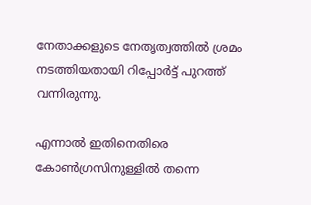നേതാക്കളുടെ നേതൃത്വത്തില്‍ ശ്രമം നടത്തിയതായി റിപ്പോര്‍ട്ട് പുറത്ത് വന്നിരുന്നു.

എന്നാല്‍ ഇതിനെതിരെ കോണ്‍ഗ്രസിനുള്ളില്‍ തന്നെ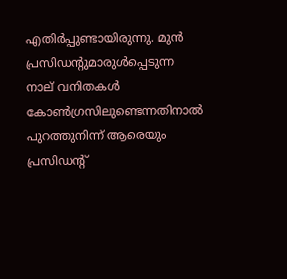എതിര്‍പ്പുണ്ടായിരുന്നു. മുന്‍ പ്രസിഡന്റുമാരുള്‍പ്പെടുന്ന നാല് വനിതകള്‍ കോണ്‍ഗ്രസിലുണ്ടെന്നതിനാല്‍ പുറത്തുനിന്ന് ആരെയും പ്രസിഡന്റ്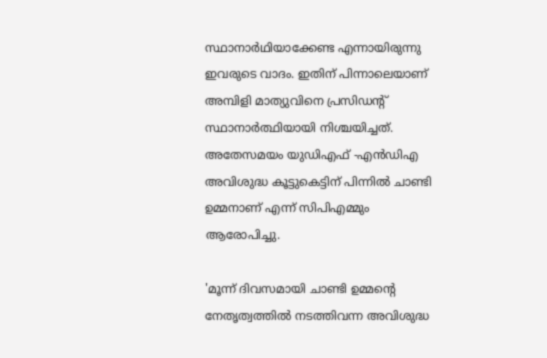സ്ഥാനാര്‍ഥിയാക്കേണ്ട എന്നായിരുന്നു ഇവരുടെ വാദം. ഇതിന് പിന്നാലെയാണ് അമ്പിളി മാത്യുവിനെ പ്രസിഡന്റ് സ്ഥാനാര്‍ത്ഥിയായി നിശ്ചയിച്ചത്. അതേസമയം യുഡിഎഫ് -എന്‍ഡിഎ അവിശുദ്ധ കൂട്ടുകെട്ടിന് പിന്നില്‍ ചാണ്ടി ഉമ്മനാണ് എന്ന് സിപിഎമ്മും ആരോപിച്ചു.

'മൂന്ന് ദിവസമായി ചാണ്ടി ഉമ്മന്റെ നേതൃത്വത്തില്‍ നടത്തിവന്ന അവിശുദ്ധ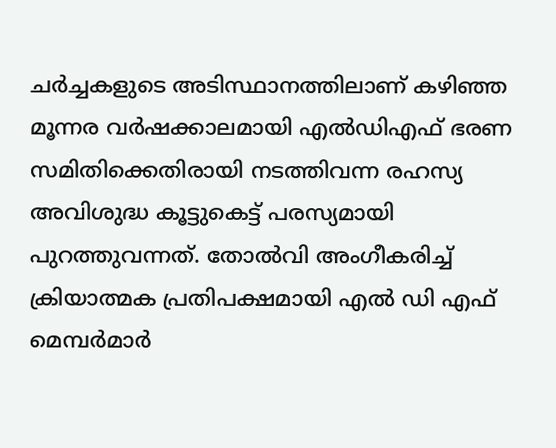ചര്‍ച്ചകളുടെ അടിസ്ഥാനത്തിലാണ് കഴിഞ്ഞ മൂന്നര വര്‍ഷക്കാലമായി എല്‍ഡിഎഫ് ഭരണ സമിതിക്കെതിരായി നടത്തിവന്ന രഹസ്യ അവിശുദ്ധ കൂട്ടുകെട്ട് പരസ്യമായി പുറത്തുവന്നത്. തോല്‍വി അംഗീകരിച്ച് ക്രിയാത്മക പ്രതിപക്ഷമായി എല്‍ ഡി എഫ് മെമ്പര്‍മാര്‍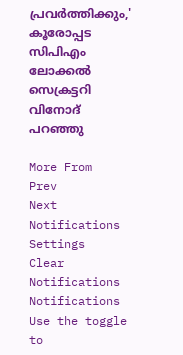പ്രവര്‍ത്തിക്കും,' കൂരോപ്പട സിപിഎം ലോക്കല്‍ സെക്രട്ടറി വിനോദ് പറഞ്ഞു

More From
Prev
Next
Notifications
Settings
Clear Notifications
Notifications
Use the toggle to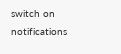switch on notifications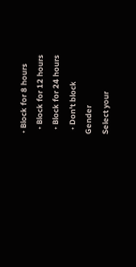• Block for 8 hours
  • Block for 12 hours
  • Block for 24 hours
  • Don't block
Gender
Select your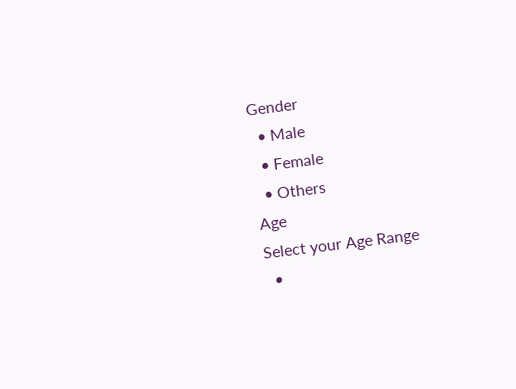Gender
  • Male
  • Female
  • Others
Age
Select your Age Range
  •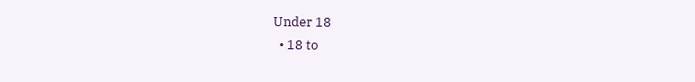Under 18
  • 18 to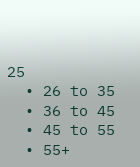25
  • 26 to 35
  • 36 to 45
  • 45 to 55
  • 55+